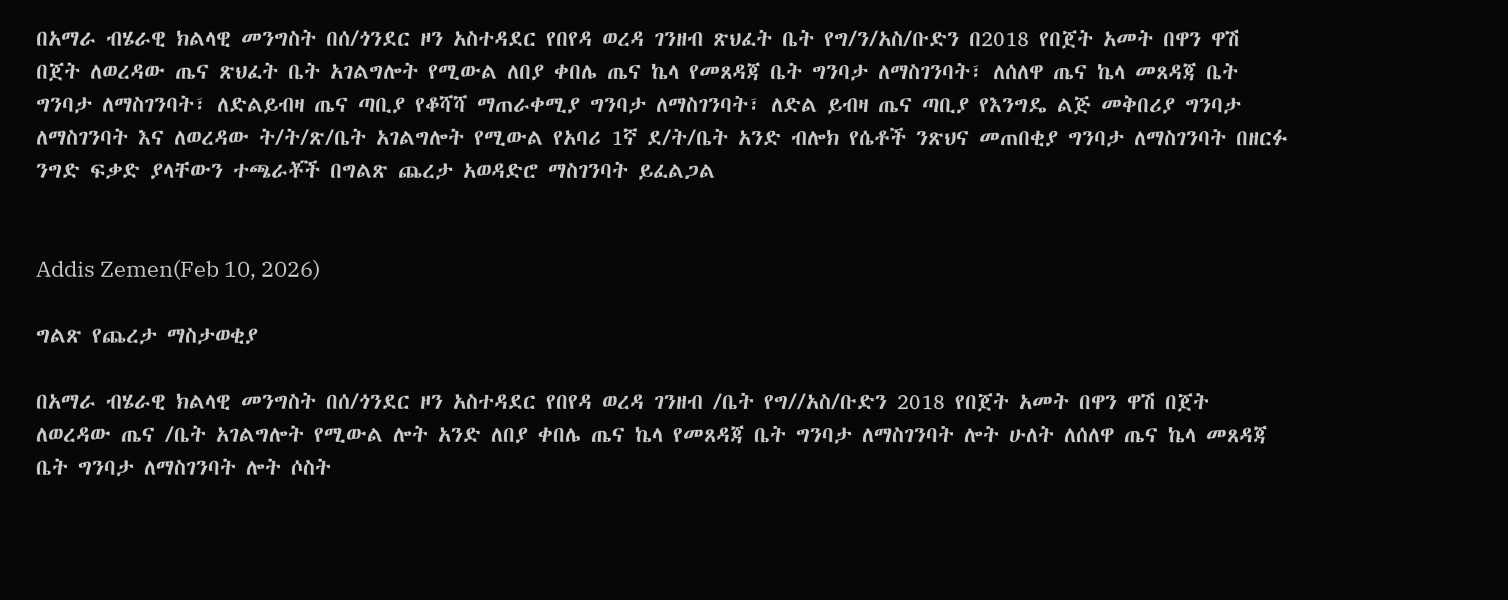በአማራ ብሄራዊ ክልላዊ መንግስት በሰ/ጎንደር ዞን አስተዳደር የበየዳ ወረዳ ገንዘብ ጽህፈት ቤት የግ/ን/አስ/ቡድን በ2018 የበጀት አመት በዋን ዋሽ በጀት ለወረዳው ጤና ጽህፈት ቤት አገልግሎት የሚውል ለበያ ቀበሌ ጤና ኬላ የመጸዳጃ ቤት ግንባታ ለማስገንባት፣ ለሰለዋ ጤና ኬላ መጸዳጃ ቤት ግንባታ ለማስገንባት፣ ለድልይብዛ ጤና ጣቢያ የቆሻሻ ማጠራቀሚያ ግንባታ ለማስገንባት፣ ለድል ይብዛ ጤና ጣቢያ የእንግዴ ልጅ መቅበሪያ ግንባታ ለማስገንባት እና ለወረዳው ት/ት/ጽ/ቤት አገልግሎት የሚውል የአባሪ 1ኛ ደ/ት/ቤት አንድ ብሎክ የሴቶች ንጽህና መጠበቂያ ግንባታ ለማስገንባት በዘርፉ ንግድ ፍቃድ ያላቸውን ተጫራቾች በግልጽ ጨረታ አወዳድሮ ማስገንባት ይፈልጋል


Addis Zemen(Feb 10, 2026)

ግልጽ የጨረታ ማስታወቂያ

በአማራ ብሄራዊ ክልላዊ መንግስት በሰ/ጎንደር ዞን አስተዳደር የበየዳ ወረዳ ገንዘብ /ቤት የግ//አስ/ቡድን 2018 የበጀት አመት በዋን ዋሽ በጀት ለወረዳው ጤና /ቤት አገልግሎት የሚውል ሎት አንድ ለበያ ቀበሌ ጤና ኬላ የመጸዳጃ ቤት ግንባታ ለማስገንባት ሎት ሁለት ለሰለዋ ጤና ኬላ መጸዳጃ ቤት ግንባታ ለማስገንባት ሎት ሶስት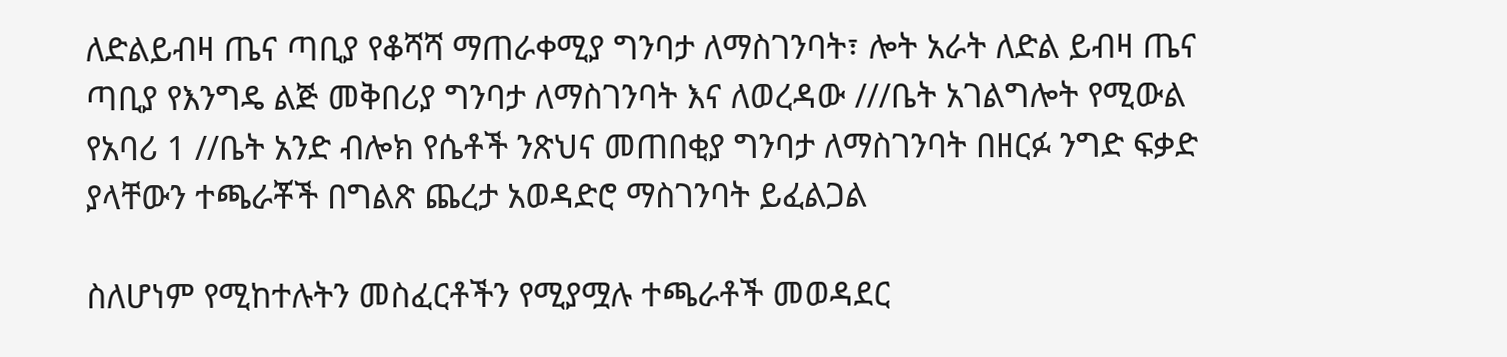ለድልይብዛ ጤና ጣቢያ የቆሻሻ ማጠራቀሚያ ግንባታ ለማስገንባት፣ ሎት አራት ለድል ይብዛ ጤና ጣቢያ የእንግዴ ልጅ መቅበሪያ ግንባታ ለማስገንባት እና ለወረዳው ///ቤት አገልግሎት የሚውል የአባሪ 1 //ቤት አንድ ብሎክ የሴቶች ንጽህና መጠበቂያ ግንባታ ለማስገንባት በዘርፉ ንግድ ፍቃድ ያላቸውን ተጫራቾች በግልጽ ጨረታ አወዳድሮ ማስገንባት ይፈልጋል

ስለሆነም የሚከተሉትን መስፈርቶችን የሚያሟሉ ተጫራቶች መወዳደር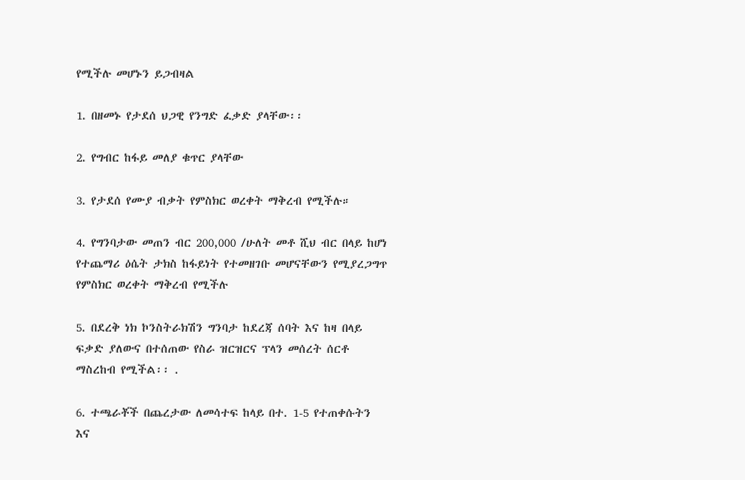የሚችሉ መሆኑን ይጋብዛል

1. በዘመኑ የታደሰ ህጋዊ የንግድ ፈቃድ ያላቸው፡፡

2. የግብር ከፋይ መለያ ቁጥር ያላቸው

3. የታደሰ የሙያ ብቃት የምስክር ወረቀት ማቅረብ የሚችሉ።

4. የግንባታው መጠን ብር 200,000 /ሁለት መቶ ሺህ ብር በላይ ከሆነ የተጨማሪ ዕሴት ታክስ ከፋይነት የተመዘገቡ መሆናቸውን የሚያረጋግጥ የምስክር ወረቀት ማቅረብ የሚችሉ

5. በደረቅ ነክ ኮንስትራክሽን ግንባታ ከደረጃ ሰባት እና ከዛ በላይ ፍቃድ ያለውና በተሰጠው የስራ ዝርዝርና ፕላን መሰረት ሰርቶ ማስረከብ የሚችል፡፡ .

6. ተጫራቾች በጨረታው ለመሳተፍ ከላይ በተ. 1-5 የተጠቀሱትን እና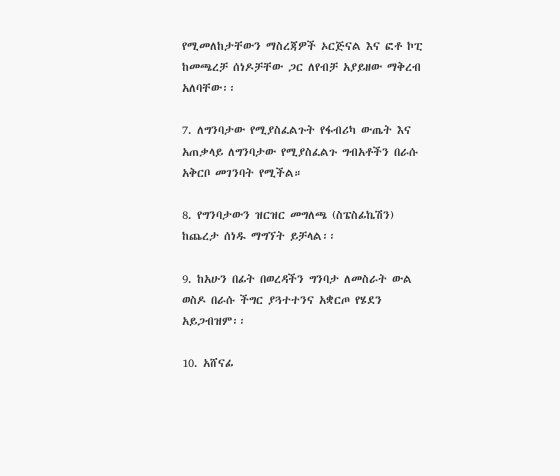የሚመለከታቸውን ማስረጃዎች ኦርጅናል እና ፎቶ ኮፒ ከመጫረቻ ሰነዶቻቸው ጋር ለየብቻ አያይዘው ማቅረብ አለባቸው፡፡

7. ለግንባታው የሚያስፈልጉት የፋብሪካ ውጤት እና አጠቃላይ ለግንባታው የሚያስፈልጉ ግብአቶችን በራሱ አቅርቦ መገንባት የሚችል።

8. የግንባታውን ዝርዝር መግለጫ (ስፔስፊኬሽን) ከጨረታ ሰነዱ ማግኘት ይቻላል፡፡

9. ከአሁን በፊት በወረዳችን ግንባታ ለመስራት ውል ወስዶ በራሱ ችግር ያጓተተንና አቋርጦ የሄደን አይጋብዝም፡፡

10. አሸናፊ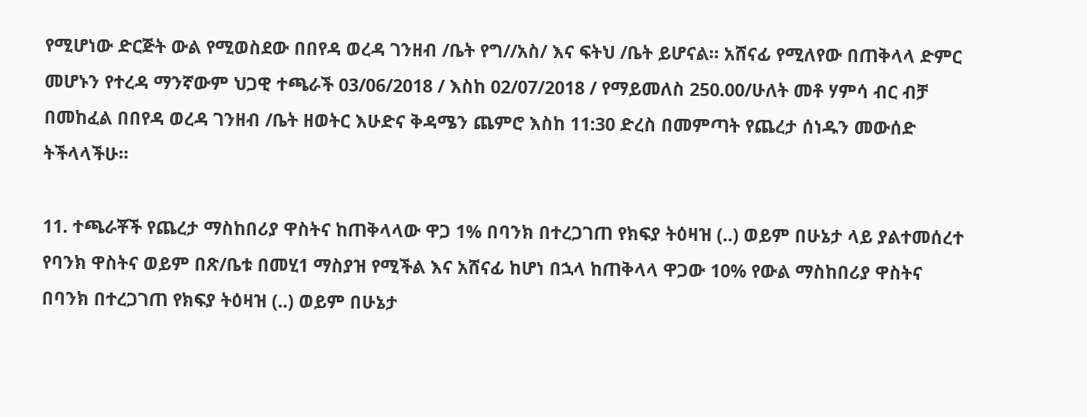የሚሆነው ድርጅት ውል የሚወስደው በበየዳ ወረዳ ገንዘብ /ቤት የግ//አስ/ እና ፍትህ /ቤት ይሆናል፡፡ አሸናፊ የሚለየው በጠቅላላ ድምር መሆኑን የተረዳ ማንኛውም ህጋዊ ተጫራች 03/06/2018 / እስከ 02/07/2018 / የማይመለስ 250.00/ሁለት መቶ ሃምሳ ብር ብቻ በመከፈል በበየዳ ወረዳ ገንዘብ /ቤት ዘወትር እሁድና ቅዳሜን ጨምሮ እስከ 11:30 ድረስ በመምጣት የጨረታ ሰነዱን መውሰድ ትችላላችሁ፡፡

11. ተጫራቾች የጨረታ ማስከበሪያ ዋስትና ከጠቅላላው ዋጋ 1% በባንክ በተረጋገጠ የክፍያ ትዕዛዝ (..) ወይም በሁኔታ ላይ ያልተመሰረተ የባንክ ዋስትና ወይም በጽ/ቤቱ በመሂ1 ማስያዝ የሚችል እና አሸናፊ ከሆነ በኋላ ከጠቅላላ ዋጋው 10% የውል ማስከበሪያ ዋስትና በባንክ በተረጋገጠ የክፍያ ትዕዛዝ (..) ወይም በሁኔታ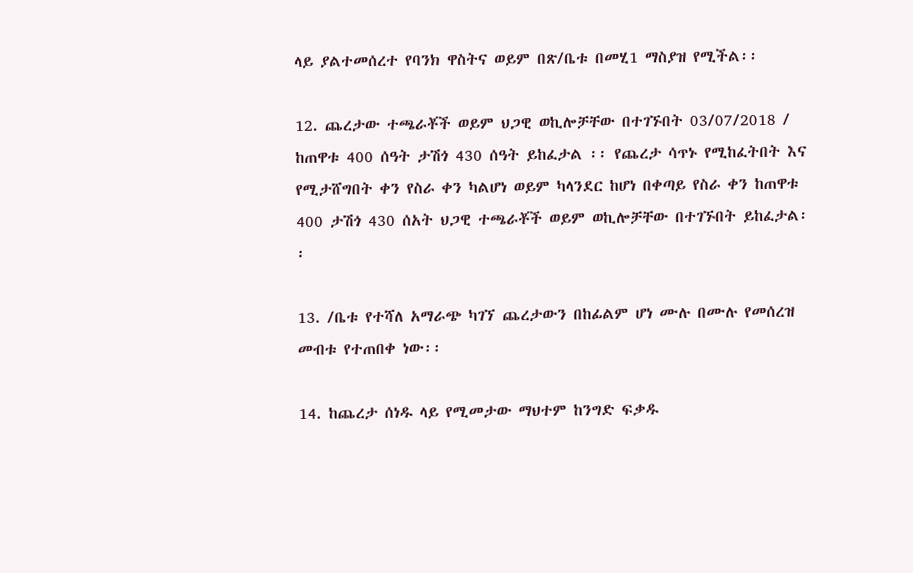ላይ ያልተመሰረተ የባንክ ዋስትና ወይም በጽ/ቤቱ በመሂ1 ማስያዝ የሚችል፡፡

12. ጨረታው ተጫራቾች ወይም ህጋዊ ወኪሎቻቸው በተገኙበት 03/07/2018 / ከጠዋቱ 400 ሰዓት ታሽጎ 430 ሰዓት ይከፈታል ፡፡ የጨረታ ሳጥኑ የሚከፈትበት እና የሚታሸግበት ቀን የስራ ቀን ካልሆነ ወይም ካላንደር ከሆነ በቀጣይ የስራ ቀን ከጠዋቱ 400 ታሽጎ 430 ሰአት ህጋዊ ተጫራቾች ወይም ወኪሎቻቸው በተገኙበት ይከፈታል፡፡

13. /ቤቱ የተሻለ አማራጭ ካገኘ ጨረታውን በከፊልም ሆነ ሙሉ በሙሉ የመሰረዝ መብቱ የተጠበቀ ነው፡፡

14. ከጨረታ ሰነዱ ላይ የሚመታው ማህተም ከንግድ ፍቃዱ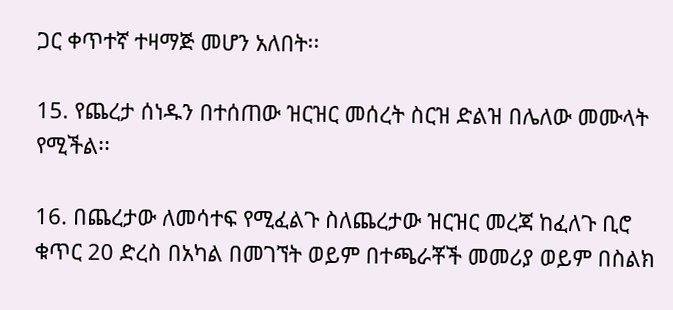ጋር ቀጥተኛ ተዛማጅ መሆን አለበት፡፡

15. የጨረታ ሰነዱን በተሰጠው ዝርዝር መሰረት ስርዝ ድልዝ በሌለው መሙላት የሚችል፡፡

16. በጨረታው ለመሳተፍ የሚፈልጉ ስለጨረታው ዝርዝር መረጃ ከፈለጉ ቢሮ ቁጥር 20 ድረስ በአካል በመገኘት ወይም በተጫራቾች መመሪያ ወይም በስልክ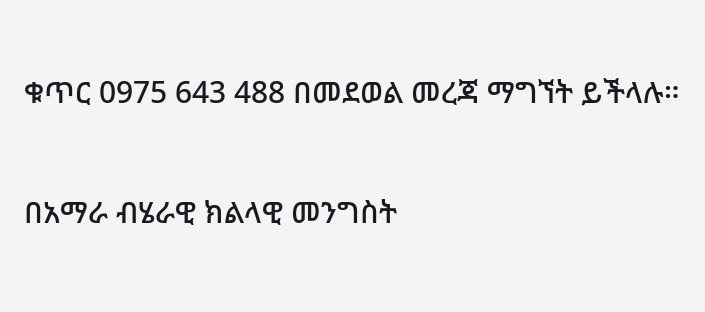ቁጥር 0975 643 488 በመደወል መረጃ ማግኘት ይችላሉ።

በአማራ ብሄራዊ ክልላዊ መንግስት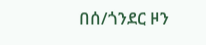በሰ/ጎንደር ዞን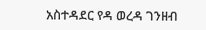አስተዳደር የዳ ወረዳ ገንዘብ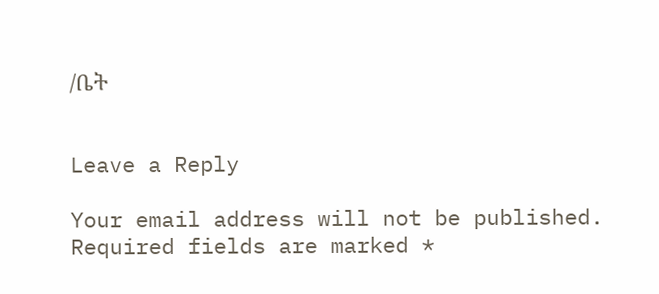/ቤት


Leave a Reply

Your email address will not be published. Required fields are marked *